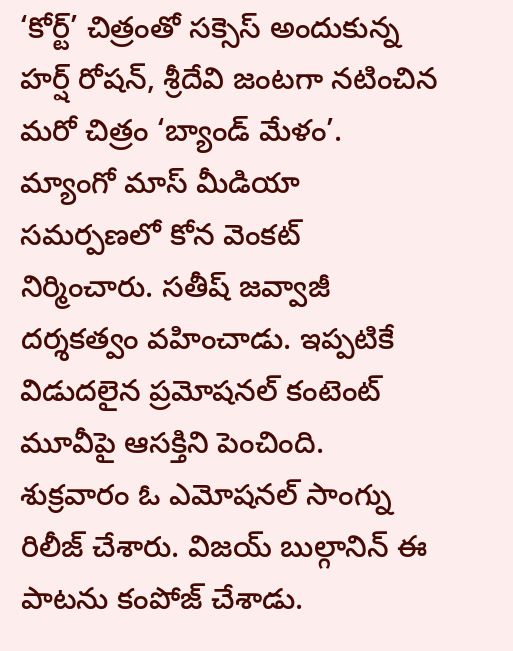‘కోర్ట్’ చిత్రంతో సక్సెస్ అందుకున్న హర్ష్ రోషన్, శ్రీదేవి జంటగా నటించిన మరో చిత్రం ‘బ్యాండ్ మేళం’. మ్యాంగో మాస్ మీడియా సమర్పణలో కోన వెంకట్ నిర్మించారు. సతీష్ జవ్వాజీ దర్శకత్వం వహించాడు. ఇప్పటికే విడుదలైన ప్రమోషనల్ కంటెంట్ మూవీపై ఆసక్తిని పెంచింది. శుక్రవారం ఓ ఎమోషనల్ సాంగ్ను రిలీజ్ చేశారు. విజయ్ బుల్గానిన్ ఈ పాటను కంపోజ్ చేశాడు.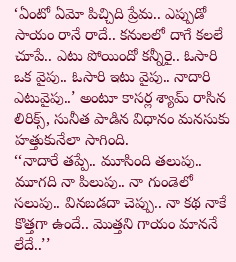‘ఏంటో ఏమో పిచ్చిది ప్రేమ.. ఎప్పుడో సాయం రానే రాదే.. కనులలో దాగే కలలే చూపే.. ఎటు పోయిందో కన్నీరై.. ఓసారి ఒక వైపు.. ఓసారి ఇటు వైపు.. నాదారి ఎటువైపు..’ అంటూ కాసర్ల శ్యామ్ రాసిన లిరిక్స్, సునీత పాడిన విధానం మనసుకు హత్తుకునేలా సాగింది.
‘‘నాదారే తప్పే.. మూసింది తలుపు.. మూగది నా పిలుపు.. నా గుండెలో సలుపు.. వినబడదా చెప్పు.. నా కథ నాకే కొత్తగా ఉందే.. మొత్తని గాయం మాననే లేదే..’’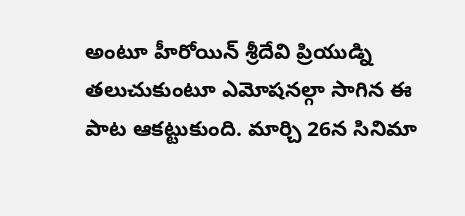అంటూ హీరోయిన్ శ్రీదేవి ప్రియుడ్ని తలుచుకుంటూ ఎమోషనల్గా సాగిన ఈ పాట ఆకట్టుకుంది. మార్చి 26న సినిమా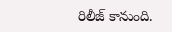రిలీజ్ కానుంది.